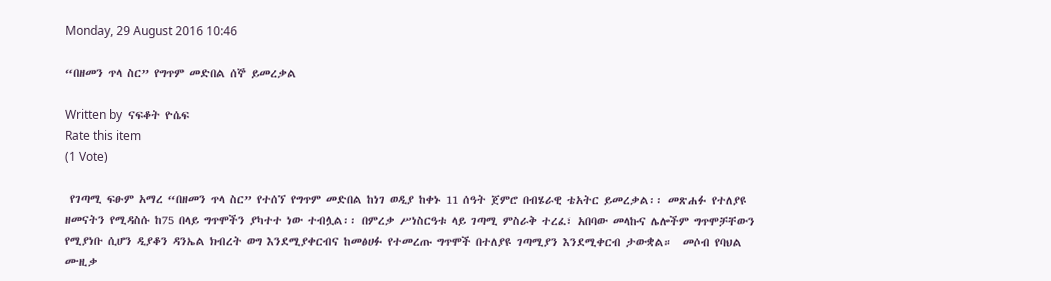Monday, 29 August 2016 10:46

“በዘመን ጥላ ስር” የግጥም መድበል ሰኞ ይመረቃል

Written by  ናፍቆት ዮሴፍ
Rate this item
(1 Vote)

 የገጣሚ ፍፁም አማረ “በዘመን ጥላ ስር” የተሰኘ የግጥም መድበል ከነገ ወዲያ ከቀኑ 11 ሰዓት ጀምሮ በብሄራዊ ቴአትር ይመረቃል፡፡ መጽሐፉ የተለያዩ ዘመናትን የሚዳስሱ ከ75 በላይ ግጥሞችን ያካተተ ነው ተብሏል፡፡ በምረቃ ሥነስርዓቱ ላይ ገጣሚ ምስራቅ ተረፈ፣ አበባው መላኩና ሌሎችም ግጥሞቻቸውን የሚያነቡ ሲሆን ዲያቆን ዳንኤል ክብረት ወግ እንደሚያቀርብና ከመፅሀፉ የተመረጡ ግጥሞች በተለያዩ ገጣሚያን እንደሚቀርብ ታውቋል።  መሶብ የባህል ሙዚቃ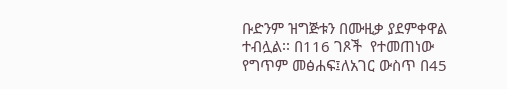ቡድንም ዝግጅቱን በሙዚቃ ያደምቀዋል ተብሏል፡፡ በ116 ገጾች  የተመጠነው የግጥም መፅሐፍ፤ለአገር ውስጥ በ45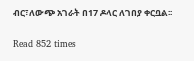ብር፣ለውጭ አገራት በ17 ዶላር ለገበያ ቀርቧል፡፡

Read 852 times